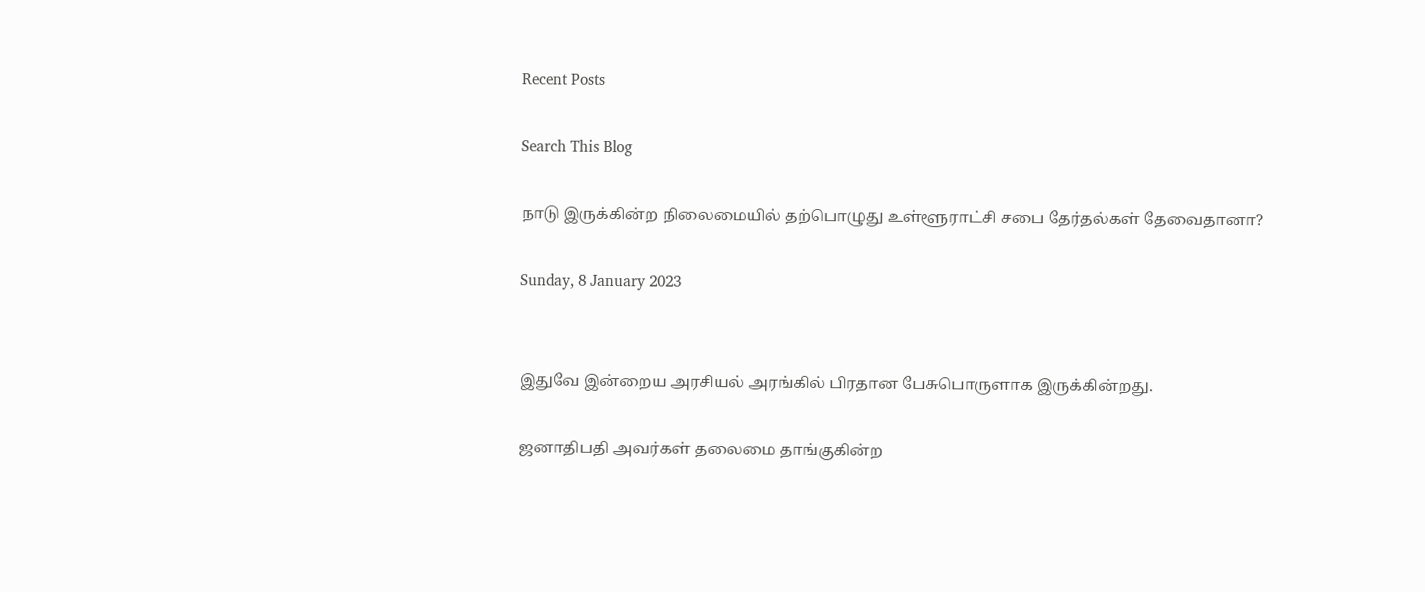Recent Posts

Search This Blog

நாடு இருக்கின்ற நிலைமையில் தற்பொழுது உள்ளூராட்சி சபை தேர்தல்கள் தேவைதானா?

Sunday, 8 January 2023


இதுவே இன்றைய அரசியல் அரங்கில் பிரதான பேசுபொருளாக இருக்கின்றது.

ஜனாதிபதி அவர்கள் தலைமை தாங்குகின்ற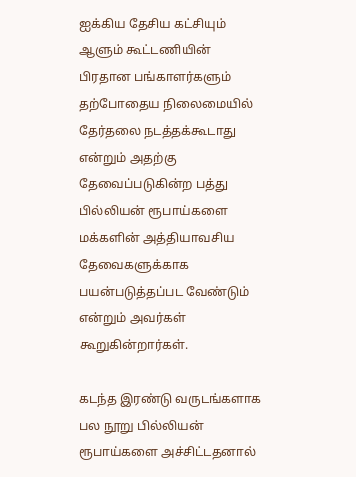ஐக்கிய தேசிய கட்சியும் ஆளும் கூட்டணியின் பிரதான பங்காளர்களும் தற்போதைய நிலைமையில் தேர்தலை நடத்தக்கூடாது என்றும் அதற்கு தேவைப்படுகின்ற பத்து பில்லியன் ரூபாய்களை மக்களின் அத்தியாவசிய தேவைகளுக்காக பயன்படுத்தப்பட வேண்டும் என்றும் அவர்கள் கூறுகின்றார்கள்.

கடந்த இரண்டு வருடங்களாக பல நூறு பில்லியன் ரூபாய்களை அச்சிட்டதனால்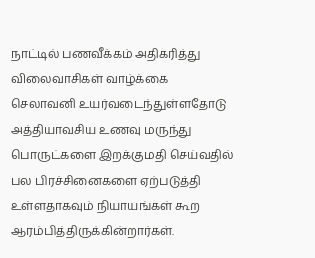நாட்டில் பணவீக்கம் அதிகரித்து விலைவாசிகள் வாழ்க்கை செலாவனி உயர்வடைந்துள்ளதோடு அத்தியாவசிய உணவு மருந்து பொருட்களை இறக்குமதி செய்வதில் பல பிரச்சினைகளை ஏற்படுத்தி உள்ளதாகவும் நியாயங்கள் கூற ஆரம்பித்திருக்கின்றார்கள்.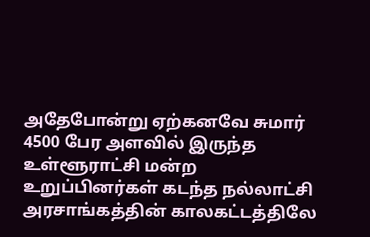அதேபோன்று ஏற்கனவே சுமார் 4500 பேர அளவில் இருந்த உள்ளூராட்சி மன்ற உறுப்பினர்கள் கடந்த நல்லாட்சி அரசாங்கத்தின் காலகட்டத்திலே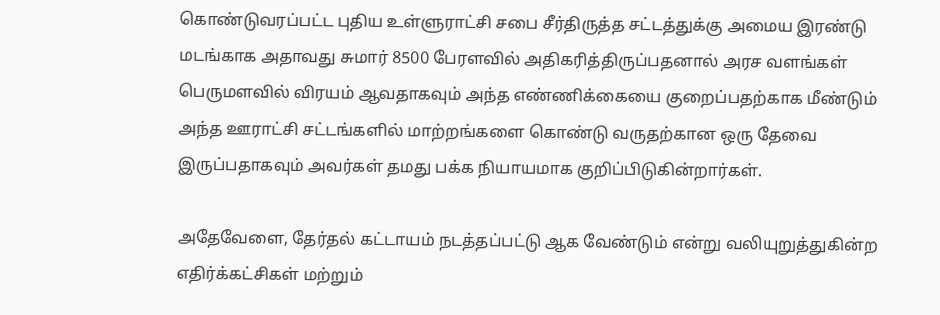கொண்டுவரப்பட்ட புதிய உள்ளுராட்சி சபை சீர்திருத்த சட்டத்துக்கு அமைய இரண்டு மடங்காக அதாவது சுமார் 8500 பேரளவில் அதிகரித்திருப்பதனால் அரச வளங்கள் பெருமளவில் விரயம் ஆவதாகவும் அந்த எண்ணிக்கையை குறைப்பதற்காக மீண்டும் அந்த ஊராட்சி சட்டங்களில் மாற்றங்களை கொண்டு வருதற்கான ஒரு தேவை இருப்பதாகவும் அவர்கள் தமது பக்க நியாயமாக குறிப்பிடுகின்றார்கள்.

அதேவேளை, தேர்தல் கட்டாயம் நடத்தப்பட்டு ஆக வேண்டும் என்று வலியுறுத்துகின்ற எதிர்க்கட்சிகள் மற்றும்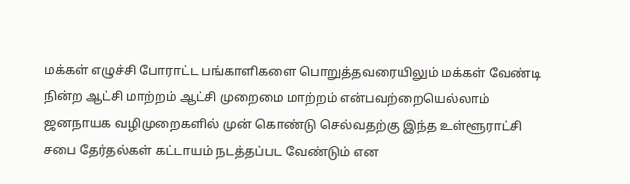மக்கள் எழுச்சி போராட்ட பங்காளிகளை பொறுத்தவரையிலும் மக்கள் வேண்டி நின்ற ஆட்சி மாற்றம் ஆட்சி முறைமை மாற்றம் என்பவற்றையெல்லாம் ஜனநாயக வழிமுறைகளில் முன் கொண்டு செல்வதற்கு இந்த உள்ளூராட்சி சபை தேர்தல்கள் கட்டாயம் நடத்தப்பட வேண்டும் என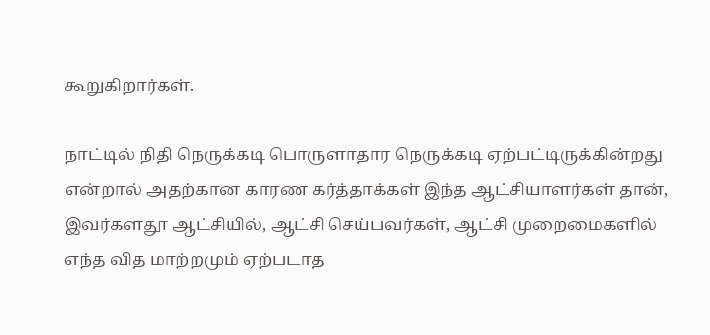கூறுகிறார்கள்.

நாட்டில் நிதி நெருக்கடி பொருளாதார நெருக்கடி ஏற்பட்டிருக்கின்றது என்றால் அதற்கான காரண கர்த்தாக்கள் இந்த ஆட்சியாளர்கள் தான், இவர்களதூ ஆட்சியில், ஆட்சி செய்பவர்கள், ஆட்சி முறைமைகளில் எந்த வித மாற்றமும் ஏற்படாத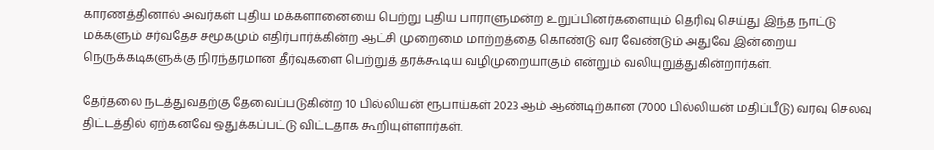காரணத்தினால் அவர்கள் புதிய மக்களானையை பெற்று புதிய பாராளுமன்ற உறுப்பினர்களையும் தெரிவு செய்து இந்த நாட்டு மக்களும் சர்வதேச சமூகமும் எதிர்பார்க்கின்ற ஆட்சி முறைமை மாற்றத்தை கொண்டு வர வேண்டும் அதுவே இன்றைய நெருக்கடிகளுக்கு நிரந்தரமான தீர்வுகளை பெற்றுத் தரக்கூடிய வழிமுறையாகும் என்றும் வலியுறுத்துகின்றார்கள்.

தேர்தலை நடத்துவதற்கு தேவைப்படுகின்ற 10 பில்லியன் ரூபாய்கள் 2023 ஆம் ஆண்டிற்கான (7000 பில்லியன் மதிப்பீடு) வரவு செலவு திட்டத்தில் ஏற்கனவே ஒதுக்கப்பட்டு விட்டதாக கூறியுள்ளார்கள்.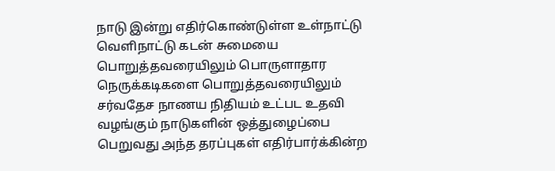நாடு இன்று எதிர்கொண்டுள்ள உள்நாட்டு வெளிநாட்டு கடன் சுமையை பொறுத்தவரையிலும் பொருளாதார நெருக்கடிகளை பொறுத்தவரையிலும் சர்வதேச நாணய நிதியம் உட்பட உதவி வழங்கும் நாடுகளின் ஒத்துழைப்பை பெறுவது அந்த தரப்புகள் எதிர்பார்க்கின்ற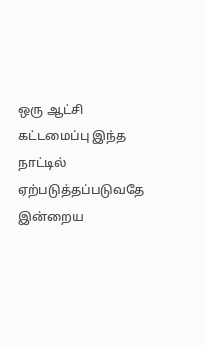ஒரு ஆட்சி கட்டமைப்பு இந்த நாட்டில் ஏற்படுத்தப்படுவதே இன்றைய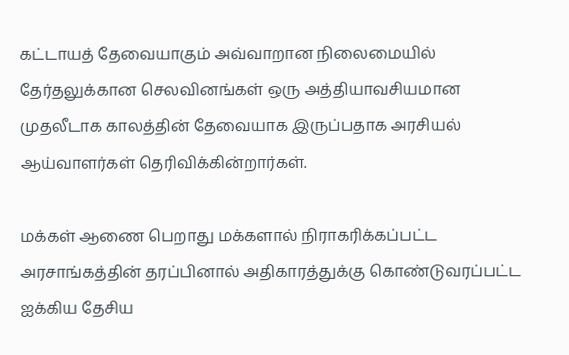கட்டாயத் தேவையாகும் அவ்வாறான நிலைமையில் தேர்தலுக்கான செலவினங்கள் ஒரு அத்தியாவசியமான முதலீடாக காலத்தின் தேவையாக இருப்பதாக அரசியல் ஆய்வாளர்கள் தெரிவிக்கின்றார்கள்.

மக்கள் ஆணை பெறாது மக்களால் நிராகரிக்கப்பட்ட அரசாங்கத்தின் தரப்பினால் அதிகாரத்துக்கு கொண்டுவரப்பட்ட ஐக்கிய தேசிய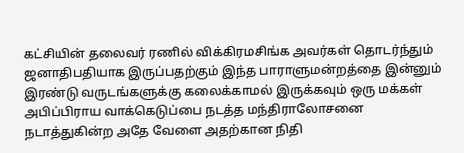கட்சியின் தலைவர் ரணில் விக்கிரமசிங்க அவர்கள் தொடர்ந்தும் ஜனாதிபதியாக இருப்பதற்கும் இந்த பாராளுமன்றத்தை இன்னும் இரண்டு வருடங்களுக்கு கலைக்காமல் இருக்கவும் ஒரு மக்கள் அபிப்பிராய வாக்கெடுப்பை நடத்த மந்திராலோசனை நடாத்துகின்ற அதே வேளை அதற்கான நிதி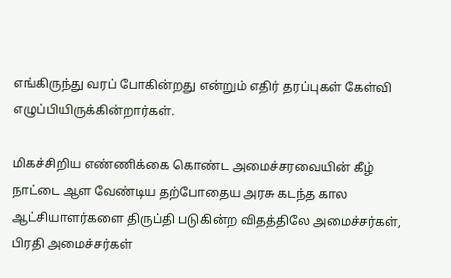எங்கிருந்து வரப் போகின்றது என்றும் எதிர் தரப்புகள் கேள்வி எழுப்பியிருக்கின்றார்கள்.

மிகச்சிறிய எண்ணிக்கை கொண்ட அமைச்சரவையின் கீழ் நாட்டை ஆள வேண்டிய தற்போதைய அரசு கடந்த கால ஆட்சியாளர்களை திருப்தி படுகின்ற விதத்திலே அமைச்சர்கள், பிரதி அமைச்சர்கள்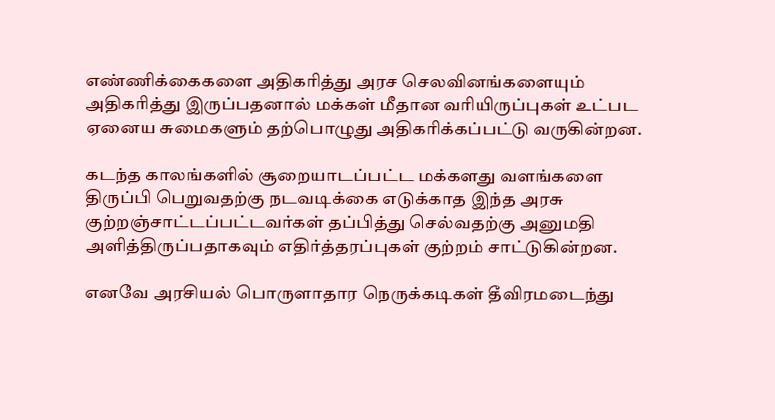எண்ணிக்கைகளை அதிகரித்து அரச செலவினங்களையும் அதிகரித்து இருப்பதனால் மக்கள் மீதான வரியிருப்புகள் உட்பட ஏனைய சுமைகளும் தற்பொழுது அதிகரிக்கப்பட்டு வருகின்றன.

கடந்த காலங்களில் சூறையாடப்பட்ட மக்களது வளங்களை திருப்பி பெறுவதற்கு நடவடிக்கை எடுக்காத இந்த அரசு குற்றஞ்சாட்டப்பட்டவர்கள் தப்பித்து செல்வதற்கு அனுமதி அளித்திருப்பதாகவும் எதிர்த்தரப்புகள் குற்றம் சாட்டுகின்றன.

எனவே அரசியல் பொருளாதார நெருக்கடிகள் தீவிரமடைந்து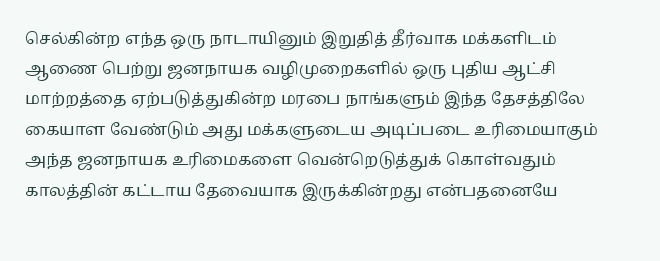செல்கின்ற எந்த ஒரு நாடாயினும் இறுதித் தீர்வாக மக்களிடம் ஆணை பெற்று ஜனநாயக வழிமுறைகளில் ஒரு புதிய ஆட்சி மாற்றத்தை ஏற்படுத்துகின்ற மரபை நாங்களும் இந்த தேசத்திலே கையாள வேண்டும் அது மக்களுடைய அடிப்படை உரிமையாகும் அந்த ஜனநாயக உரிமைகளை வென்றெடுத்துக் கொள்வதும் காலத்தின் கட்டாய தேவையாக இருக்கின்றது என்பதனையே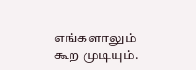எங்களாலும் கூற முடியும்.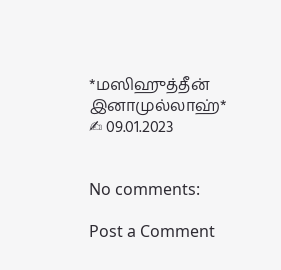*மஸிஹுத்தீன் இனாமுல்லாஹ்*
✍ 09.01.2023


No comments:

Post a Comment